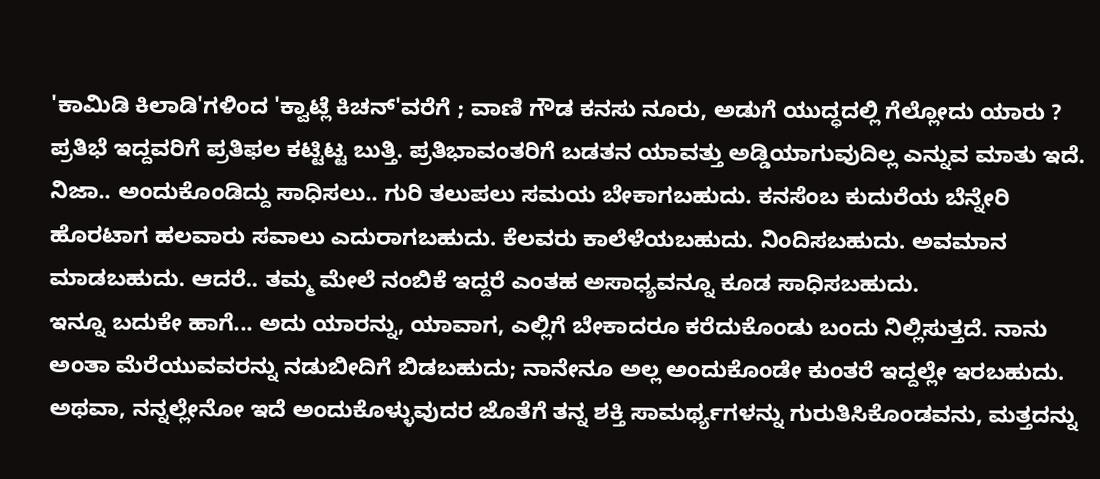'ಕಾಮಿಡಿ ಕಿಲಾಡಿ'ಗಳಿಂದ 'ಕ್ವಾಟ್ಲೆ ಕಿಚನ್'ವರೆಗೆ ; ವಾಣಿ ಗೌಡ ಕನಸು ನೂರು, ಅಡುಗೆ ಯುದ್ಧದಲ್ಲಿ ಗೆಲ್ಲೋದು ಯಾರು ?
ಪ್ರತಿಭೆ ಇದ್ದವರಿಗೆ ಪ್ರತಿಫಲ ಕಟ್ಟಿಟ್ಟ ಬುತ್ತಿ. ಪ್ರತಿಭಾವಂತರಿಗೆ ಬಡತನ ಯಾವತ್ತು ಅಡ್ಡಿಯಾಗುವುದಿಲ್ಲ ಎನ್ನುವ ಮಾತು ಇದೆ. ನಿಜಾ.. ಅಂದುಕೊಂಡಿದ್ದು ಸಾಧಿಸಲು.. ಗುರಿ ತಲುಪಲು ಸಮಯ ಬೇಕಾಗಬಹುದು. ಕನಸೆಂಬ ಕುದುರೆಯ ಬೆನ್ನೇರಿ ಹೊರಟಾಗ ಹಲವಾರು ಸವಾಲು ಎದುರಾಗಬಹುದು. ಕೆಲವರು ಕಾಲೆಳೆಯಬಹುದು. ನಿಂದಿಸಬಹುದು. ಅವಮಾನ ಮಾಡಬಹುದು. ಆದರೆ.. ತಮ್ಮ ಮೇಲೆ ನಂಬಿಕೆ ಇದ್ದರೆ ಎಂತಹ ಅಸಾಧ್ಯವನ್ನೂ ಕೂಡ ಸಾಧಿಸಬಹುದು.
ಇನ್ನೂ ಬದುಕೇ ಹಾಗೆ... ಅದು ಯಾರನ್ನು, ಯಾವಾಗ, ಎಲ್ಲಿಗೆ ಬೇಕಾದರೂ ಕರೆದುಕೊಂಡು ಬಂದು ನಿಲ್ಲಿಸುತ್ತದೆ. ನಾನು ಅಂತಾ ಮೆರೆಯುವವರನ್ನು ನಡುಬೀದಿಗೆ ಬಿಡಬಹುದು; ನಾನೇನೂ ಅಲ್ಲ ಅಂದುಕೊಂಡೇ ಕುಂತರೆ ಇದ್ದಲ್ಲೇ ಇರಬಹುದು. ಅಥವಾ, ನನ್ನಲ್ಲೇನೋ ಇದೆ ಅಂದುಕೊಳ್ಳುವುದರ ಜೊತೆಗೆ ತನ್ನ ಶಕ್ತಿ ಸಾಮರ್ಥ್ಯಗಳನ್ನು ಗುರುತಿಸಿಕೊಂಡವನು, ಮತ್ತದನ್ನು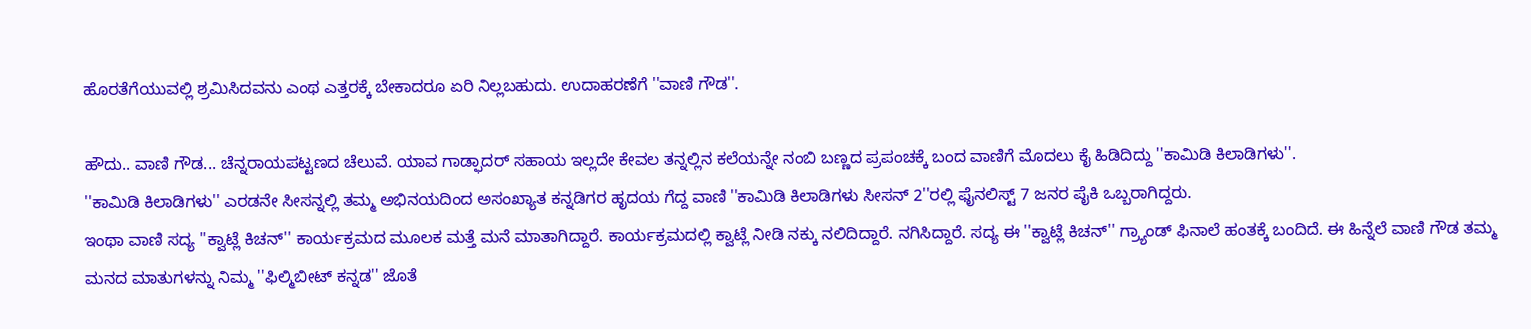ಹೊರತೆಗೆಯುವಲ್ಲಿ ಶ್ರಮಿಸಿದವನು ಎಂಥ ಎತ್ತರಕ್ಕೆ ಬೇಕಾದರೂ ಏರಿ ನಿಲ್ಲಬಹುದು. ಉದಾಹರಣೆಗೆ ''ವಾಣಿ ಗೌಡ''.

ಹೌದು.. ವಾಣಿ ಗೌಡ... ಚೆನ್ನರಾಯಪಟ್ಟಣದ ಚೆಲುವೆ. ಯಾವ ಗಾಡ್ಫಾದರ್ ಸಹಾಯ ಇಲ್ಲದೇ ಕೇವಲ ತನ್ನಲ್ಲಿನ ಕಲೆಯನ್ನೇ ನಂಬಿ ಬಣ್ಣದ ಪ್ರಪಂಚಕ್ಕೆ ಬಂದ ವಾಣಿಗೆ ಮೊದಲು ಕೈ ಹಿಡಿದಿದ್ದು ''ಕಾಮಿಡಿ ಕಿಲಾಡಿಗಳು''.
''ಕಾಮಿಡಿ ಕಿಲಾಡಿಗಳು'' ಎರಡನೇ ಸೀಸನ್ನಲ್ಲಿ ತಮ್ಮ ಅಭಿನಯದಿಂದ ಅಸಂಖ್ಯಾತ ಕನ್ನಡಿಗರ ಹೃದಯ ಗೆದ್ದ ವಾಣಿ ''ಕಾಮಿಡಿ ಕಿಲಾಡಿಗಳು ಸೀಸನ್ 2''ರಲ್ಲಿ ಫೈನಲಿಸ್ಟ್ 7 ಜನರ ಪೈಕಿ ಒಬ್ಬರಾಗಿದ್ದರು.
ಇಂಥಾ ವಾಣಿ ಸದ್ಯ ''ಕ್ವಾಟ್ಲೆ ಕಿಚನ್'' ಕಾರ್ಯಕ್ರಮದ ಮೂಲಕ ಮತ್ತೆ ಮನೆ ಮಾತಾಗಿದ್ದಾರೆ. ಕಾರ್ಯಕ್ರಮದಲ್ಲಿ ಕ್ವಾಟ್ಲೆ ನೀಡಿ ನಕ್ಕು ನಲಿದಿದ್ದಾರೆ. ನಗಿಸಿದ್ದಾರೆ. ಸದ್ಯ ಈ ''ಕ್ವಾಟ್ಲೆ ಕಿಚನ್'' ಗ್ರ್ಯಾಂಡ್ ಫಿನಾಲೆ ಹಂತಕ್ಕೆ ಬಂದಿದೆ. ಈ ಹಿನ್ನೆಲೆ ವಾಣಿ ಗೌಡ ತಮ್ಮ ಮನದ ಮಾತುಗಳನ್ನು ನಿಮ್ಮ ''ಫಿಲ್ಮಿಬೀಟ್ ಕನ್ನಡ'' ಜೊತೆ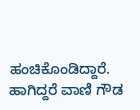ಹಂಚಿಕೊಂಡಿದ್ದಾರೆ. ಹಾಗಿದ್ದರೆ ವಾಣಿ ಗೌಡ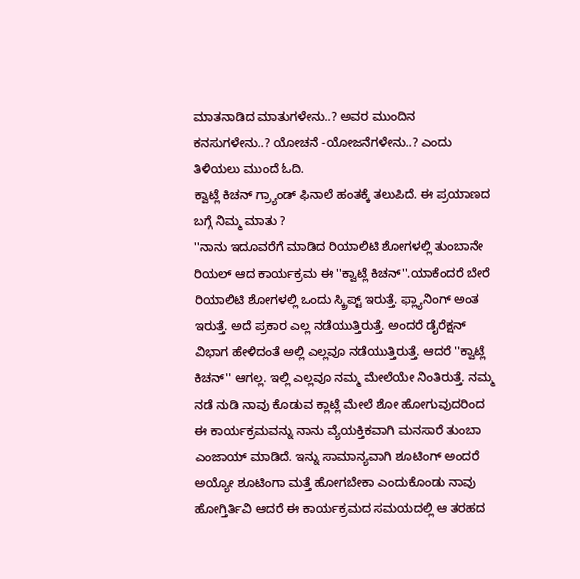ಮಾತನಾಡಿದ ಮಾತುಗಳೇನು..? ಅವರ ಮುಂದಿನ ಕನಸುಗಳೇನು..? ಯೋಚನೆ -ಯೋಜನೆಗಳೇನು..? ಎಂದು ತಿಳಿಯಲು ಮುಂದೆ ಓದಿ.
ಕ್ವಾಟ್ಲೆ ಕಿಚನ್ ಗ್ರ್ಯಾಂಡ್ ಫಿನಾಲೆ ಹಂತಕ್ಕೆ ತಲುಪಿದೆ. ಈ ಪ್ರಯಾಣದ ಬಗ್ಗೆ ನಿಮ್ಮ ಮಾತು ?
''ನಾನು ಇದೂವರೆಗೆ ಮಾಡಿದ ರಿಯಾಲಿಟಿ ಶೋಗಳಲ್ಲಿ ತುಂಬಾನೇ ರಿಯಲ್ ಆದ ಕಾರ್ಯಕ್ರಮ ಈ ''ಕ್ವಾಟ್ಲೆ ಕಿಚನ್''.ಯಾಕೆಂದರೆ ಬೇರೆ ರಿಯಾಲಿಟಿ ಶೋಗಳಲ್ಲಿ ಒಂದು ಸ್ಕ್ರಿಪ್ಟ್ ಇರುತ್ತೆ. ಫ್ಲ್ಯಾನಿಂಗ್ ಅಂತ ಇರುತ್ತೆ. ಅದೆ ಪ್ರಕಾರ ಎಲ್ಲ ನಡೆಯುತ್ತಿರುತ್ತೆ. ಅಂದರೆ ಡೈರೆಕ್ಷನ್ ವಿಭಾಗ ಹೇಳಿದಂತೆ ಅಲ್ಲಿ ಎಲ್ಲವೂ ನಡೆಯುತ್ತಿರುತ್ತೆ. ಆದರೆ ''ಕ್ವಾಟ್ಲೆ ಕಿಚನ್'' ಆಗಲ್ಲ. ಇಲ್ಲಿ ಎಲ್ಲವೂ ನಮ್ಮ ಮೇಲೆಯೇ ನಿಂತಿರುತ್ತೆ. ನಮ್ಮ ನಡೆ ನುಡಿ ನಾವು ಕೊಡುವ ಕ್ಲಾಟ್ಲೆ ಮೇಲೆ ಶೋ ಹೋಗುವುದರಿಂದ ಈ ಕಾರ್ಯಕ್ರಮವನ್ನು ನಾನು ವ್ಯೆಯಕ್ತಿಕವಾಗಿ ಮನಸಾರೆ ತುಂಬಾ ಎಂಜಾಯ್ ಮಾಡಿದೆ. ಇನ್ನು ಸಾಮಾನ್ಯವಾಗಿ ಶೂಟಿಂಗ್ ಅಂದರೆ ಅಯ್ಯೋ ಶೂಟಿಂಗಾ ಮತ್ತೆ ಹೋಗಬೇಕಾ ಎಂದುಕೊಂಡು ನಾವು ಹೋಗ್ತಿರ್ತಿವಿ ಆದರೆ ಈ ಕಾರ್ಯಕ್ರಮದ ಸಮಯದಲ್ಲಿ ಆ ತರಹದ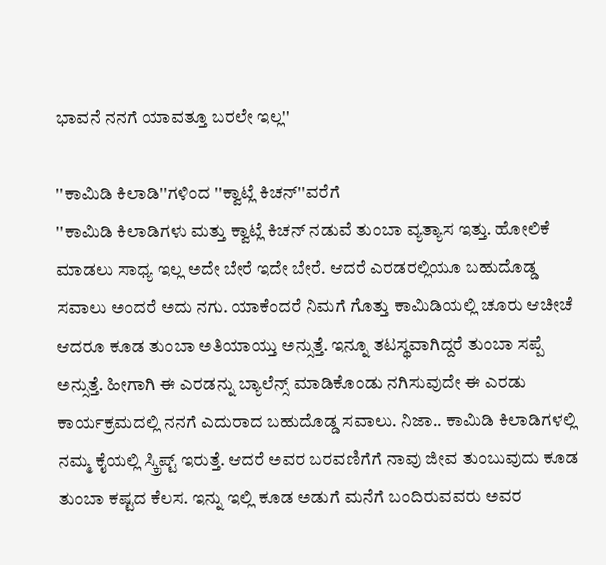ಭಾವನೆ ನನಗೆ ಯಾವತ್ತೂ ಬರಲೇ ಇಲ್ಲ''

''ಕಾಮಿಡಿ ಕಿಲಾಡಿ''ಗಳಿಂದ ''ಕ್ವಾಟ್ಲೆ ಕಿಚನ್''ವರೆಗೆ
''ಕಾಮಿಡಿ ಕಿಲಾಡಿಗಳು ಮತ್ತು ಕ್ವಾಟ್ಲೆ ಕಿಚನ್ ನಡುವೆ ತುಂಬಾ ವ್ಯತ್ಯಾಸ ಇತ್ತು. ಹೋಲಿಕೆ ಮಾಡಲು ಸಾಧ್ಯ ಇಲ್ಲ ಅದೇ ಬೇರೆ ಇದೇ ಬೇರೆ. ಆದರೆ ಎರಡರಲ್ಲಿಯೂ ಬಹುದೊಡ್ಡ ಸವಾಲು ಅಂದರೆ ಅದು ನಗು. ಯಾಕೆಂದರೆ ನಿಮಗೆ ಗೊತ್ತು ಕಾಮಿಡಿಯಲ್ಲಿ ಚೂರು ಆಚೀಚೆ ಆದರೂ ಕೂಡ ತುಂಬಾ ಅತಿಯಾಯ್ತು ಅನ್ಸುತ್ತೆ. ಇನ್ನೂ ತಟಸ್ಥವಾಗಿದ್ದರೆ ತುಂಬಾ ಸಪ್ಪೆ ಅನ್ಸುತ್ತೆ. ಹೀಗಾಗಿ ಈ ಎರಡನ್ನು ಬ್ಯಾಲೆನ್ಸ್ ಮಾಡಿಕೊಂಡು ನಗಿಸುವುದೇ ಈ ಎರಡು ಕಾರ್ಯಕ್ರಮದಲ್ಲಿ ನನಗೆ ಎದುರಾದ ಬಹುದೊಡ್ಡ ಸವಾಲು. ನಿಜಾ.. ಕಾಮಿಡಿ ಕಿಲಾಡಿಗಳಲ್ಲಿ ನಮ್ಮ ಕೈಯಲ್ಲಿ ಸ್ಕ್ರಿಪ್ಟ್ ಇರುತ್ತೆ. ಆದರೆ ಅವರ ಬರವಣಿಗೆಗೆ ನಾವು ಜೀವ ತುಂಬುವುದು ಕೂಡ ತುಂಬಾ ಕಷ್ಟದ ಕೆಲಸ. ಇನ್ನು ಇಲ್ಲಿ ಕೂಡ ಅಡುಗೆ ಮನೆಗೆ ಬಂದಿರುವವರು ಅವರ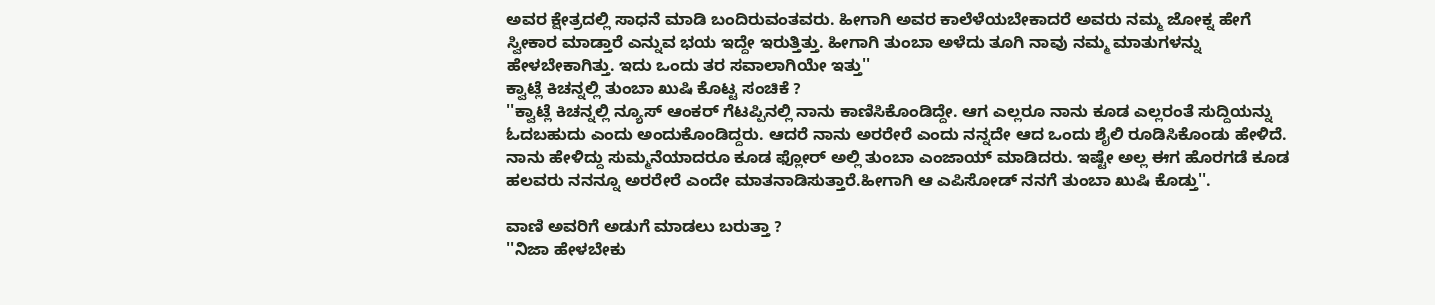ಅವರ ಕ್ಷೇತ್ರದಲ್ಲಿ ಸಾಧನೆ ಮಾಡಿ ಬಂದಿರುವಂತವರು. ಹೀಗಾಗಿ ಅವರ ಕಾಲೆಳೆಯಬೇಕಾದರೆ ಅವರು ನಮ್ಮ ಜೋಕ್ನ ಹೇಗೆ ಸ್ವೀಕಾರ ಮಾಡ್ತಾರೆ ಎನ್ನುವ ಭಯ ಇದ್ದೇ ಇರುತ್ತಿತ್ತು. ಹೀಗಾಗಿ ತುಂಬಾ ಅಳೆದು ತೂಗಿ ನಾವು ನಮ್ಮ ಮಾತುಗಳನ್ನು ಹೇಳಬೇಕಾಗಿತ್ತು. ಇದು ಒಂದು ತರ ಸವಾಲಾಗಿಯೇ ಇತ್ತು''
ಕ್ವಾಟ್ಲೆ ಕಿಚನ್ನಲ್ಲಿ ತುಂಬಾ ಖುಷಿ ಕೊಟ್ಟ ಸಂಚಿಕೆ ?
''ಕ್ವಾಟ್ಲೆ ಕಿಚನ್ನಲ್ಲಿ ನ್ಯೂಸ್ ಆಂಕರ್ ಗೆಟಪ್ಪಿನಲ್ಲಿ ನಾನು ಕಾಣಿಸಿಕೊಂಡಿದ್ದೇ. ಆಗ ಎಲ್ಲರೂ ನಾನು ಕೂಡ ಎಲ್ಲರಂತೆ ಸುದ್ದಿಯನ್ನು ಓದಬಹುದು ಎಂದು ಅಂದುಕೊಂಡಿದ್ದರು. ಆದರೆ ನಾನು ಅರರೇರೆ ಎಂದು ನನ್ನದೇ ಆದ ಒಂದು ಶೈಲಿ ರೂಡಿಸಿಕೊಂಡು ಹೇಳಿದೆ. ನಾನು ಹೇಳಿದ್ದು ಸುಮ್ಮನೆಯಾದರೂ ಕೂಡ ಫ್ಲೋರ್ ಅಲ್ಲಿ ತುಂಬಾ ಎಂಜಾಯ್ ಮಾಡಿದರು. ಇಷ್ಟೇ ಅಲ್ಲ ಈಗ ಹೊರಗಡೆ ಕೂಡ ಹಲವರು ನನನ್ನೂ ಅರರೇರೆ ಎಂದೇ ಮಾತನಾಡಿಸುತ್ತಾರೆ.ಹೀಗಾಗಿ ಆ ಎಪಿಸೋಡ್ ನನಗೆ ತುಂಬಾ ಖುಷಿ ಕೊಡ್ತು''.

ವಾಣಿ ಅವರಿಗೆ ಅಡುಗೆ ಮಾಡಲು ಬರುತ್ತಾ ?
''ನಿಜಾ ಹೇಳಬೇಕು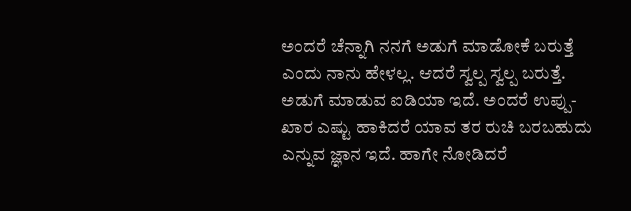ಅಂದರೆ ಚೆನ್ನಾಗಿ ನನಗೆ ಅಡುಗೆ ಮಾಡೋಕೆ ಬರುತ್ತೆ ಎಂದು ನಾನು ಹೇಳಲ್ಲ. ಆದರೆ ಸ್ವಲ್ಪ ಸ್ವಲ್ಪ ಬರುತ್ತೆ. ಅಡುಗೆ ಮಾಡುವ ಐಡಿಯಾ ಇದೆ. ಅಂದರೆ ಉಪ್ಪು-ಖಾರ ಎಷ್ಟು ಹಾಕಿದರೆ ಯಾವ ತರ ರುಚಿ ಬರಬಹುದು ಎನ್ನುವ ಜ್ಞಾನ ಇದೆ. ಹಾಗೇ ನೋಡಿದರೆ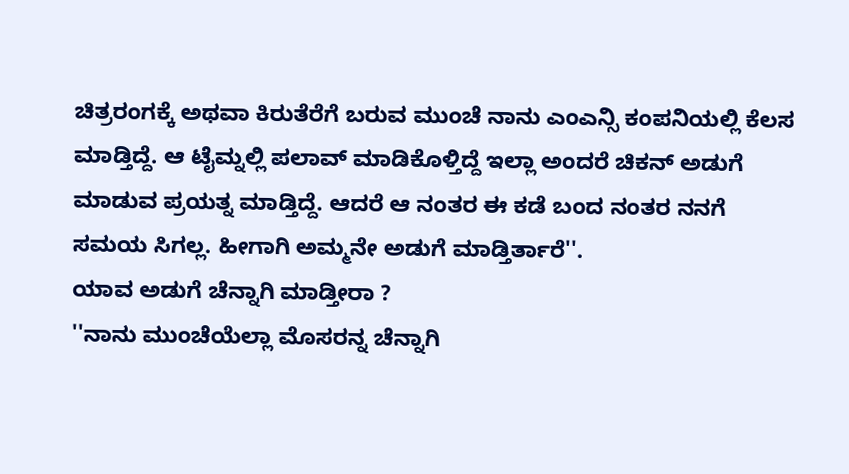ಚಿತ್ರರಂಗಕ್ಕೆ ಅಥವಾ ಕಿರುತೆರೆಗೆ ಬರುವ ಮುಂಚೆ ನಾನು ಎಂಎನ್ಸಿ ಕಂಪನಿಯಲ್ಲಿ ಕೆಲಸ ಮಾಡ್ತಿದ್ದೆ. ಆ ಟೈಮ್ನಲ್ಲಿ ಪಲಾವ್ ಮಾಡಿಕೊಳ್ತಿದ್ದೆ ಇಲ್ಲಾ ಅಂದರೆ ಚಿಕನ್ ಅಡುಗೆ ಮಾಡುವ ಪ್ರಯತ್ನ ಮಾಡ್ತಿದ್ದೆ. ಆದರೆ ಆ ನಂತರ ಈ ಕಡೆ ಬಂದ ನಂತರ ನನಗೆ ಸಮಯ ಸಿಗಲ್ಲ. ಹೀಗಾಗಿ ಅಮ್ಮನೇ ಅಡುಗೆ ಮಾಡ್ತಿರ್ತಾರೆ''.
ಯಾವ ಅಡುಗೆ ಚೆನ್ನಾಗಿ ಮಾಡ್ತೀರಾ ?
''ನಾನು ಮುಂಚೆಯೆಲ್ಲಾ ಮೊಸರನ್ನ ಚೆನ್ನಾಗಿ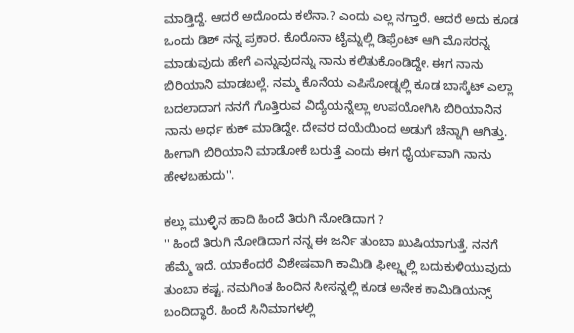ಮಾಡ್ತಿದ್ದೆ. ಆದರೆ ಅದೊಂದು ಕಲೆನಾ.? ಎಂದು ಎಲ್ಲ ನಗ್ತಾರೆ. ಆದರೆ ಅದು ಕೂಡ ಒಂದು ಡಿಶ್ ನನ್ನ ಪ್ರಕಾರ. ಕೊರೊನಾ ಟೈಮ್ನಲ್ಲಿ ಡಿಫ್ರೆಂಟ್ ಆಗಿ ಮೊಸರನ್ನ ಮಾಡುವುದು ಹೇಗೆ ಎನ್ನುವುದನ್ನು ನಾನು ಕಲಿತುಕೊಂಡಿದ್ದೇ. ಈಗ ನಾನು ಬಿರಿಯಾನಿ ಮಾಡಬಲ್ಲೆ. ನಮ್ಮ ಕೊನೆಯ ಎಪಿಸೋಡ್ನಲ್ಲಿ ಕೂಡ ಬಾಸ್ಕೆಟ್ ಎಲ್ಲಾ ಬದಲಾದಾಗ ನನಗೆ ಗೊತ್ತಿರುವ ವಿದ್ಯೆಯನ್ನೆಲ್ಲಾ ಉಪಯೋಗಿಸಿ ಬಿರಿಯಾನಿನ ನಾನು ಅರ್ಧ ಕುಕ್ ಮಾಡಿದ್ದೇ. ದೇವರ ದಯೆಯಿಂದ ಅಡುಗೆ ಚೆನ್ನಾಗಿ ಆಗಿತ್ತು. ಹೀಗಾಗಿ ಬಿರಿಯಾನಿ ಮಾಡೋಕೆ ಬರುತ್ತೆ ಎಂದು ಈಗ ಧೈರ್ಯವಾಗಿ ನಾನು ಹೇಳಬಹುದು''.

ಕಲ್ಲು ಮುಳ್ಳಿನ ಹಾದಿ ಹಿಂದೆ ತಿರುಗಿ ನೋಡಿದಾಗ ?
'' ಹಿಂದೆ ತಿರುಗಿ ನೋಡಿದಾಗ ನನ್ನ ಈ ಜರ್ನಿ ತುಂಬಾ ಖುಷಿಯಾಗುತ್ತೆ. ನನಗೆ ಹೆಮ್ಮೆ ಇದೆ. ಯಾಕೆಂದರೆ ವಿಶೇಷವಾಗಿ ಕಾಮಿಡಿ ಫೀಲ್ಡ್ನಲ್ಲಿ ಬದುಕುಳಿಯುವುದು ತುಂಬಾ ಕಷ್ಟ. ನಮಗಿಂತ ಹಿಂದಿನ ಸೀಸನ್ನಲ್ಲಿ ಕೂಡ ಅನೇಕ ಕಾಮಿಡಿಯನ್ಸ್ ಬಂದಿದ್ಧಾರೆ. ಹಿಂದೆ ಸಿನಿಮಾಗಳಲ್ಲಿ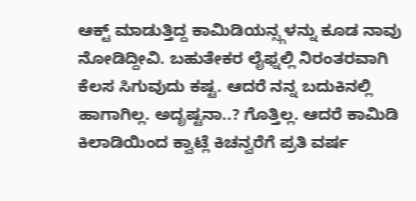ಆಕ್ಟ್ ಮಾಡುತ್ತಿದ್ದ ಕಾಮಿಡಿಯನ್ಸ್ಗಳನ್ನು ಕೂಡ ನಾವು ನೋಡಿದ್ದೀವಿ. ಬಹುತೇಕರ ಲೈಫ್ನಲ್ಲಿ ನಿರಂತರವಾಗಿ ಕೆಲಸ ಸಿಗುವುದು ಕಷ್ಟ. ಆದರೆ ನನ್ನ ಬದುಕಿನಲ್ಲಿ ಹಾಗಾಗಿಲ್ಲ. ಅದೃಷ್ಟನಾ..? ಗೊತ್ತಿಲ್ಲ. ಆದರೆ ಕಾಮಿಡಿ ಕಿಲಾಡಿಯಿಂದ ಕ್ವಾಟ್ಲೆ ಕಿಚನ್ವರೆಗೆ ಪ್ರತಿ ವರ್ಷ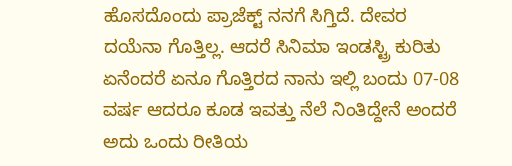ಹೊಸದೊಂದು ಪ್ರಾಜೆಕ್ಟ್ ನನಗೆ ಸಿಗ್ತಿದೆ. ದೇವರ ದಯೆನಾ ಗೊತ್ತಿಲ್ಲ. ಆದರೆ ಸಿನಿಮಾ ಇಂಡಸ್ಟ್ರಿ ಕುರಿತು ಏನೆಂದರೆ ಏನೂ ಗೊತ್ತಿರದ ನಾನು ಇಲ್ಲಿ ಬಂದು 07-08 ವರ್ಷ ಆದರೂ ಕೂಡ ಇವತ್ತು ನೆಲೆ ನಿಂತಿದ್ದೇನೆ ಅಂದರೆ ಅದು ಒಂದು ರೀತಿಯ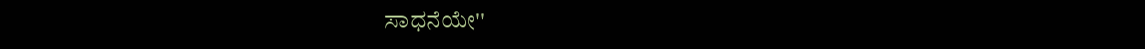ಸಾಧನೆಯೇ''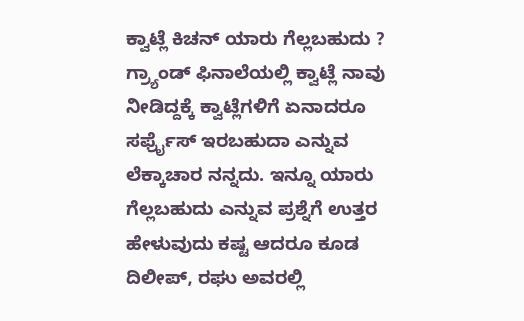ಕ್ವಾಟ್ಲೆ ಕಿಚನ್ ಯಾರು ಗೆಲ್ಲಬಹುದು ?
ಗ್ರ್ಯಾಂಡ್ ಫಿನಾಲೆಯಲ್ಲಿ ಕ್ವಾಟ್ಲೆ ನಾವು ನೀಡಿದ್ದಕ್ಕೆ ಕ್ವಾಟ್ಲೆಗಳಿಗೆ ಏನಾದರೂ ಸರ್ಫ್ರೈಸ್ ಇರಬಹುದಾ ಎನ್ನುವ ಲೆಕ್ಕಾಚಾರ ನನ್ನದು. ಇನ್ನೂ ಯಾರು ಗೆಲ್ಲಬಹುದು ಎನ್ನುವ ಪ್ರಶ್ನೆಗೆ ಉತ್ತರ ಹೇಳುವುದು ಕಷ್ಟ ಆದರೂ ಕೂಡ ದಿಲೀಪ್, ರಘು ಅವರಲ್ಲಿ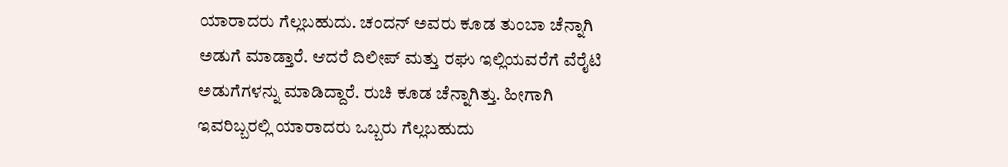ಯಾರಾದರು ಗೆಲ್ಲಬಹುದು. ಚಂದನ್ ಅವರು ಕೂಡ ತುಂಬಾ ಚೆನ್ನಾಗಿ ಅಡುಗೆ ಮಾಡ್ತಾರೆ. ಆದರೆ ದಿಲೀಪ್ ಮತ್ತು ರಘು ಇಲ್ಲಿಯವರೆಗೆ ವೆರೈಟಿ ಅಡುಗೆಗಳನ್ನು ಮಾಡಿದ್ದಾರೆ. ರುಚಿ ಕೂಡ ಚೆನ್ನಾಗಿತ್ತು. ಹೀಗಾಗಿ ಇವರಿಬ್ಬರಲ್ಲಿ ಯಾರಾದರು ಒಬ್ಬರು ಗೆಲ್ಲಬಹುದು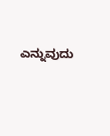ಎನ್ನುವುದು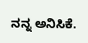ನನ್ನ ಅನಿಸಿಕೆ.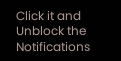Click it and Unblock the Notifications